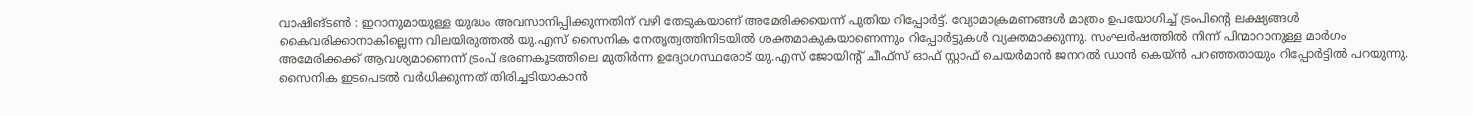വാഷിങ്ടൺ : ഇറാനുമായുള്ള യുദ്ധം അവസാനിപ്പിക്കുന്നതിന് വഴി തേടുകയാണ് അമേരിക്കയെന്ന് പുതിയ റിപ്പോർട്ട്. വ്യോമാക്രമണങ്ങൾ മാത്രം ഉപയോഗിച്ച് ട്രംപിന്റെ ലക്ഷ്യങ്ങൾ കൈവരിക്കാനാകില്ലെന്ന വിലയിരുത്തൽ യു.എസ് സൈനിക നേതൃത്വത്തിനിടയിൽ ശക്തമാകുകയാണെന്നും റിപ്പോർട്ടുകൾ വ്യക്തമാക്കുന്നു. സംഘർഷത്തിൽ നിന്ന് പിന്മാറാനുള്ള മാർഗം അമേരിക്കക്ക് ആവശ്യമാണെന്ന് ട്രംപ് ഭരണകൂടത്തിലെ മുതിർന്ന ഉദ്യോഗസ്ഥരോട് യു.എസ് ജോയിന്റ് ചീഫ്സ് ഓഫ് സ്റ്റാഫ് ചെയർമാൻ ജനറൽ ഡാൻ കെയ്ൻ പറഞ്ഞതായും റിപ്പോർട്ടിൽ പറയുന്നു. സൈനിക ഇടപെടൽ വർധിക്കുന്നത് തിരിച്ചടിയാകാൻ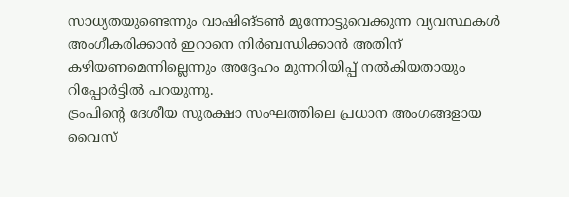സാധ്യതയുണ്ടെന്നും വാഷിങ്ടൺ മുന്നോട്ടുവെക്കുന്ന വ്യവസ്ഥകൾ അംഗീകരിക്കാൻ ഇറാനെ നിർബന്ധിക്കാൻ അതിന് കഴിയണമെന്നില്ലെന്നും അദ്ദേഹം മുന്നറിയിപ്പ് നൽകിയതായും റിപ്പോർട്ടിൽ പറയുന്നു.
ട്രംപിന്റെ ദേശീയ സുരക്ഷാ സംഘത്തിലെ പ്രധാന അംഗങ്ങളായ വൈസ്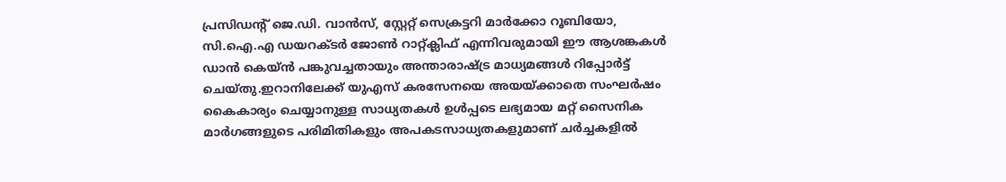പ്രസിഡന്റ് ജെ.ഡി. വാൻസ്, സ്റ്റേറ്റ് സെക്രട്ടറി മാർക്കോ റൂബിയോ, സി.ഐ.എ ഡയറക്ടർ ജോൺ റാറ്റ്ക്ലിഫ് എന്നിവരുമായി ഈ ആശങ്കകൾ ഡാൻ കെയ്ൻ പങ്കുവച്ചതായും അന്താരാഷ്ട്ര മാധ്യമങ്ങൾ റിപ്പോർട്ട് ചെയ്തു.ഇറാനിലേക്ക് യുഎസ് കരസേനയെ അയയ്ക്കാതെ സംഘർഷം കൈകാര്യം ചെയ്യാനുള്ള സാധ്യതകൾ ഉൾപ്പടെ ലഭ്യമായ മറ്റ് സൈനിക മാർഗങ്ങളുടെ പരിമിതികളും അപകടസാധ്യതകളുമാണ് ചർച്ചകളിൽ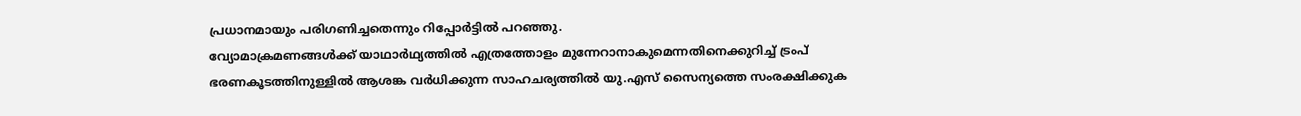പ്രധാനമായും പരിഗണിച്ചതെന്നും റിപ്പോർട്ടിൽ പറഞ്ഞു.
വ്യോമാക്രമണങ്ങൾക്ക് യാഥാർഥ്യത്തിൽ എത്രത്തോളം മുന്നേറാനാകുമെന്നതിനെക്കുറിച്ച് ട്രംപ് ഭരണകൂടത്തിനുള്ളിൽ ആശങ്ക വർധിക്കുന്ന സാഹചര്യത്തിൽ യു.എസ് സൈന്യത്തെ സംരക്ഷിക്കുക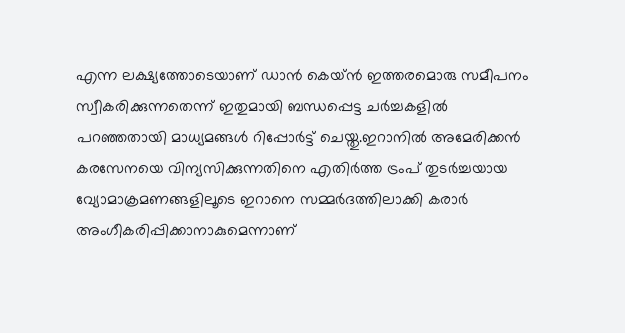എന്ന ലക്ഷ്യത്തോടെയാണ് ഡാൻ കെയ്ൻ ഇത്തരമൊരു സമീപനം സ്വീകരിക്കുന്നതെന്ന് ഇതുമായി ബന്ധപ്പെട്ട ചർച്ചകളിൽ പറഞ്ഞതായി മാധ്യമങ്ങൾ റിപ്പോർട്ട് ചെയ്തു.ഇറാനിൽ അമേരിക്കൻ കരസേനയെ വിന്യസിക്കുന്നതിനെ എതിർത്ത ട്രംപ് തുടർച്ചയായ വ്യോമാക്രമണങ്ങളിലൂടെ ഇറാനെ സമ്മർദത്തിലാക്കി കരാർ അംഗീകരിപ്പിക്കാനാകുമെന്നാണ്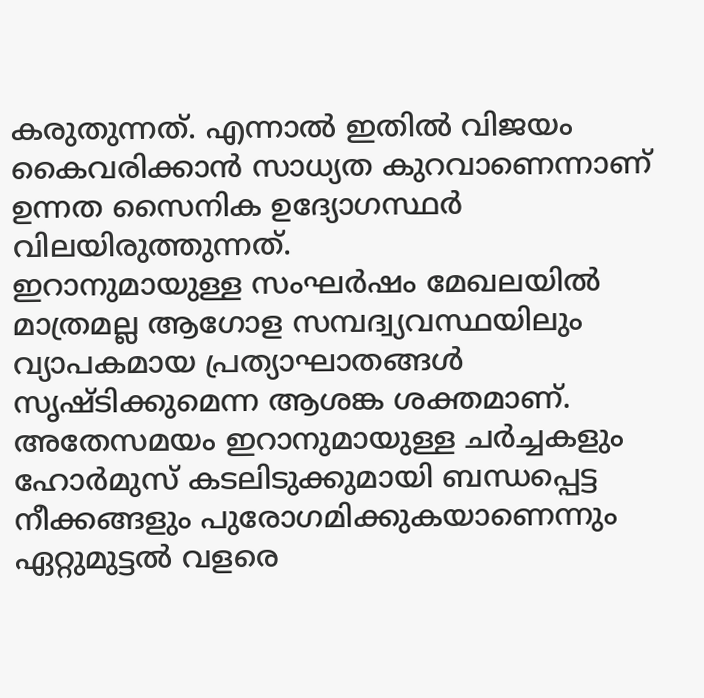കരുതുന്നത്. എന്നാൽ ഇതിൽ വിജയം കൈവരിക്കാൻ സാധ്യത കുറവാണെന്നാണ് ഉന്നത സൈനിക ഉദ്യോഗസ്ഥർ വിലയിരുത്തുന്നത്.
ഇറാനുമായുള്ള സംഘർഷം മേഖലയിൽ മാത്രമല്ല ആഗോള സമ്പദ്വ്യവസ്ഥയിലും വ്യാപകമായ പ്രത്യാഘാതങ്ങൾ സൃഷ്ടിക്കുമെന്ന ആശങ്ക ശക്തമാണ്. അതേസമയം ഇറാനുമായുള്ള ചർച്ചകളും ഹോർമുസ് കടലിടുക്കുമായി ബന്ധപ്പെട്ട നീക്കങ്ങളും പുരോഗമിക്കുകയാണെന്നും ഏറ്റുമുട്ടൽ വളരെ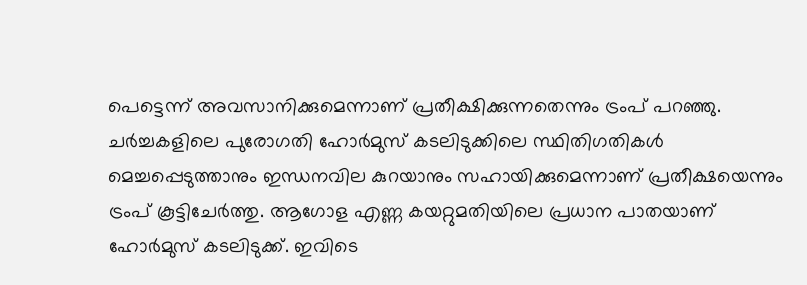പെട്ടെന്ന് അവസാനിക്കുമെന്നാണ് പ്രതീക്ഷിക്കുന്നതെന്നും ട്രംപ് പറഞ്ഞു. ചർച്ചകളിലെ പുരോഗതി ഹോർമുസ് കടലിടുക്കിലെ സ്ഥിതിഗതികൾ മെച്ചപ്പെടുത്താനും ഇന്ധനവില കുറയാനും സഹായിക്കുമെന്നാണ് പ്രതീക്ഷയെന്നും ട്രംപ് കൂട്ടിചേർത്തു. ആഗോള എണ്ണ കയറ്റുമതിയിലെ പ്രധാന പാതയാണ് ഹോർമുസ് കടലിടുക്ക്. ഇവിടെ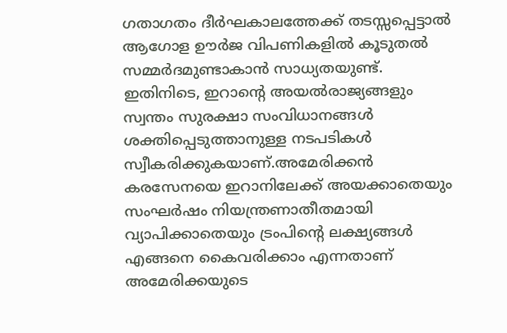ഗതാഗതം ദീർഘകാലത്തേക്ക് തടസ്സപ്പെട്ടാൽ ആഗോള ഊർജ വിപണികളിൽ കൂടുതൽ സമ്മർദമുണ്ടാകാൻ സാധ്യതയുണ്ട്.
ഇതിനിടെ, ഇറാന്റെ അയൽരാജ്യങ്ങളും സ്വന്തം സുരക്ഷാ സംവിധാനങ്ങൾ ശക്തിപ്പെടുത്താനുള്ള നടപടികൾ സ്വീകരിക്കുകയാണ്.അമേരിക്കൻ കരസേനയെ ഇറാനിലേക്ക് അയക്കാതെയും സംഘർഷം നിയന്ത്രണാതീതമായി വ്യാപിക്കാതെയും ട്രംപിന്റെ ലക്ഷ്യങ്ങൾ എങ്ങനെ കൈവരിക്കാം എന്നതാണ് അമേരിക്കയുടെ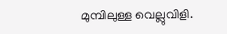മുമ്പിലുള്ള വെല്ലുവിളി.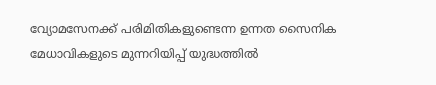വ്യോമസേനക്ക് പരിമിതികളുണ്ടെന്ന ഉന്നത സൈനിക മേധാവികളുടെ മുന്നറിയിപ്പ് യുദ്ധത്തിൽ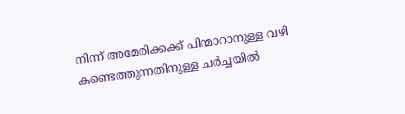നിന്ന് അമേരിക്കക്ക് പിന്മാറാനുള്ള വഴി കണ്ടെത്തുന്നതിനുള്ള ചർച്ചയിൽ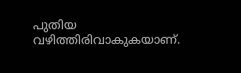പുതിയ വഴിത്തിരിവാകുകയാണ്.